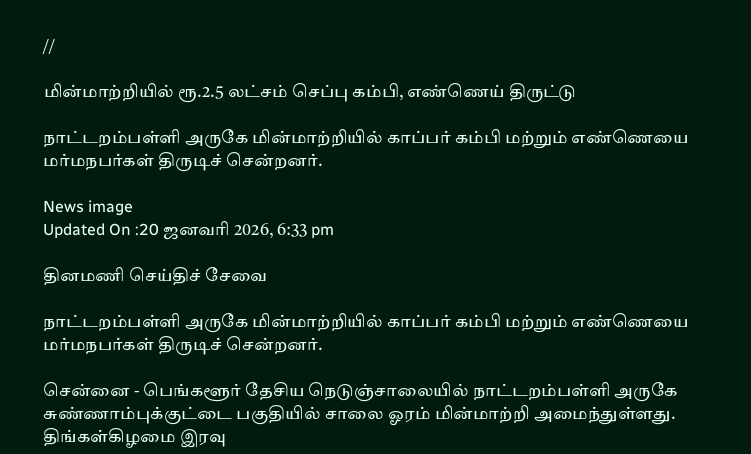//

மின்மாற்றியில் ரூ.2.5 லட்சம் செப்பு கம்பி, எண்ணெய் திருட்டு

நாட்டறம்பள்ளி அருகே மின்மாற்றியில் காப்பர் கம்பி மற்றும் எண்ணெயை மர்மநபர்கள் திருடிச் சென்றனர்.

News image
Updated On :20 ஜனவரி 2026, 6:33 pm

தினமணி செய்திச் சேவை

நாட்டறம்பள்ளி அருகே மின்மாற்றியில் காப்பர் கம்பி மற்றும் எண்ணெயை மர்மநபர்கள் திருடிச் சென்றனர்.

சென்னை - பெங்களூர் தேசிய நெடுஞ்சாலையில் நாட்டறம்பள்ளி அருகே சுண்ணாம்புக்குட்டை பகுதியில் சாலை ஓரம் மின்மாற்றி அமைந்துள்ளது. திங்கள்கிழமை இரவு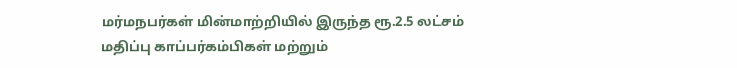மர்மநபர்கள் மின்மாற்றியில் இருந்த ரூ.2.5 லட்சம் மதிப்பு காப்பர்கம்பிகள் மற்றும்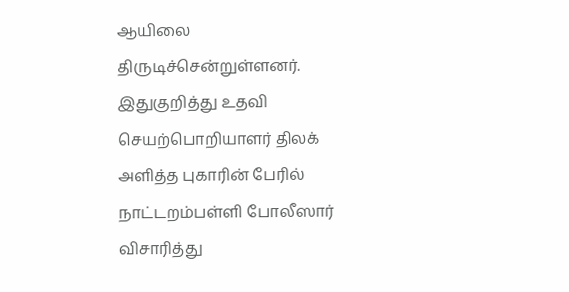ஆயிலை திருடிச்சென்றுள்ளனர். இதுகுறித்து உதவி செயற்பொறியாளர் திலக் அளித்த புகாரின் பேரில் நாட்டறம்பள்ளி போலீஸார் விசாரித்து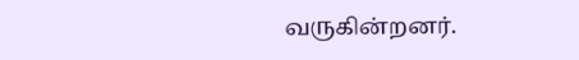வருகின்றனர்.